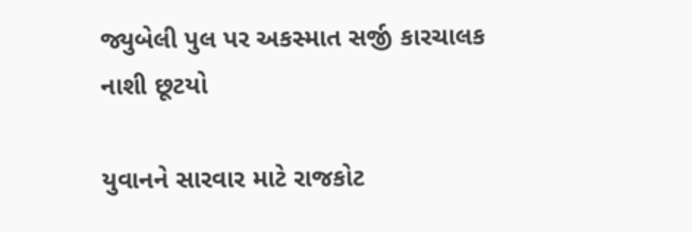જ્યુબેલી પુલ પર અકસ્માત સર્જી કારચાલક નાશી છૂટયો

યુવાનને સારવાર માટે રાજકોટ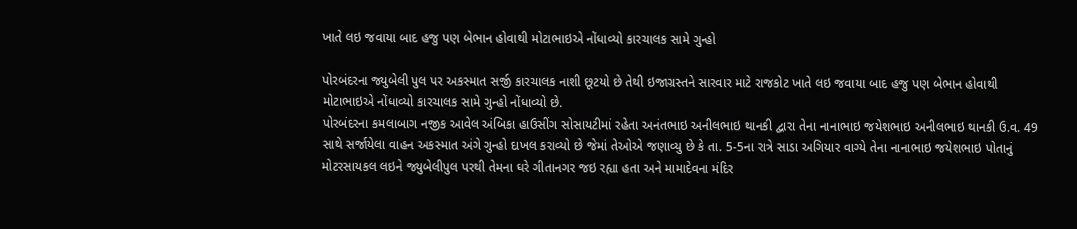ખાતે લઇ જવાયા બાદ હજુ પણ બેભાન હોવાથી મોટાભાઇએ નોંધાવ્યો કારચાલક સામે ગુન્હો

પોરબંદરના જ્યુબેલી પુલ પર અકસ્માત સર્જી કારચાલક નાશી છૂટયો છે તેથી ઇજાગ્રસ્તને સારવાર માટે રાજકોટ ખાતે લઇ જવાયા બાદ હજુ પણ બેભાન હોવાથી મોટાભાઇએ નોંધાવ્યો કારચાલક સામે ગુન્હો નોંધાવ્યો છે.
પોરબંદરના કમલાબાગ નજીક આવેલ અંબિકા હાઉસીંગ સોસાયટીમાં રહેતા અનંતભાઇ અનીલભાઇ થાનકી દ્વારા તેના નાનાભાઇ જયેશભાઇ અનીલભાઇ થાનકી ઉ.વ. 49 સાથે સર્જાયેલા વાહન અકસ્માત અંગે ગુન્હો દાખલ કરાવ્યો છે જેમાં તેઓએ જણાવ્યુ છે કે તા. 5-5ના રાત્રે સાડા અગિયાર વાગ્યે તેના નાનાભાઇ જયેશભાઇ પોતાનું મોટરસાયકલ લઇને જ્યુબેલીપુલ પરથી તેમના ઘરે ગીતાનગર જઇ રહ્યા હતા અને મામાદેવના મંદિર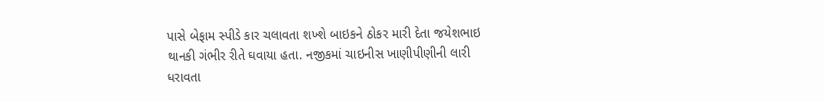પાસે બેફામ સ્પીડે કાર ચલાવતા શખ્શે બાઇકને ઠોકર મારી દેતા જયેશભાઇ થાનકી ગંભીર રીતે ઘવાયા હતા. નજીકમાં ચાઇનીસ ખાણીપીણીની લારી ધરાવતા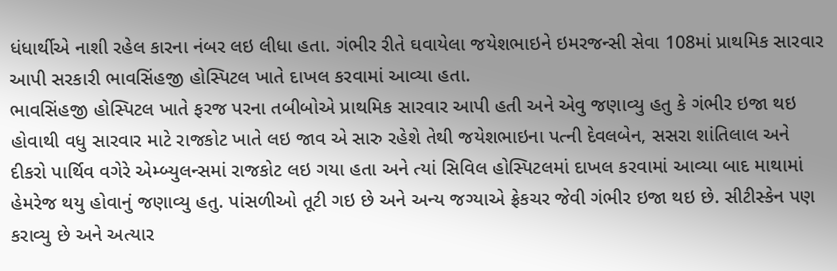ધંધાર્થીએ નાશી રહેલ કારના નંબર લઇ લીધા હતા. ગંભીર રીતે ઘવાયેલા જયેશભાઇને ઇમરજન્સી સેવા 108માં પ્રાથમિક સારવાર આપી સરકારી ભાવસિંહજી હોસ્પિટલ ખાતે દાખલ કરવામાં આવ્યા હતા.
ભાવસિંહજી હોસ્પિટલ ખાતે ફરજ પરના તબીબોએ પ્રાથમિક સારવાર આપી હતી અને એવુ જણાવ્યુ હતુ કે ગંભીર ઇજા થઇ હોવાથી વધુ સારવાર માટે રાજકોટ ખાતે લઇ જાવ એ સારુ રહેશે તેથી જયેશભાઇના પત્ની દેવલબેન, સસરા શાંતિલાલ અને દીકરો પાર્થિવ વગેરે એમ્બ્યુલન્સમાં રાજકોટ લઇ ગયા હતા અને ત્યાં સિવિલ હોસ્પિટલમાં દાખલ કરવામાં આવ્યા બાદ માથામાં હેમરેજ થયુ હોવાનું જણાવ્યુ હતુ. પાંસળીઓ તૂટી ગઇ છે અને અન્ય જગ્યાએ ફ્રેકચર જેવી ગંભીર ઇજા થઇ છે. સીટીસ્કેન પણ કરાવ્યુ છે અને અત્યાર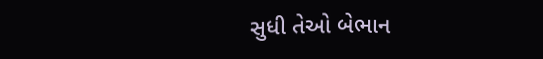સુધી તેઓ બેભાન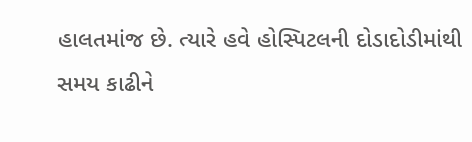હાલતમાંજ છે. ત્યારે હવે હોસ્પિટલની દોડાદોડીમાંથી સમય કાઢીને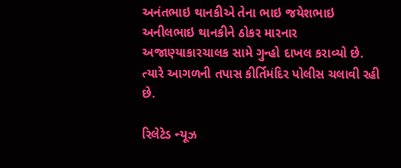અનંતભાઇ થાનકીએ તેના ભાઇ જયેશભાઇ અનીલભાઇ થાનકીને ઠોકર મારનાર અજાણ્યાકારચાલક સામે ગુન્હો દાખલ કરાવ્યો છે. ત્યારે આગળની તપાસ કીર્તિમંદિર પોલીસ ચલાવી રહી છે.

રિલેટેડ ન્યૂઝ